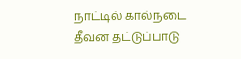நாட்டில் கால்நடை தீவன தட்டுப்பாடு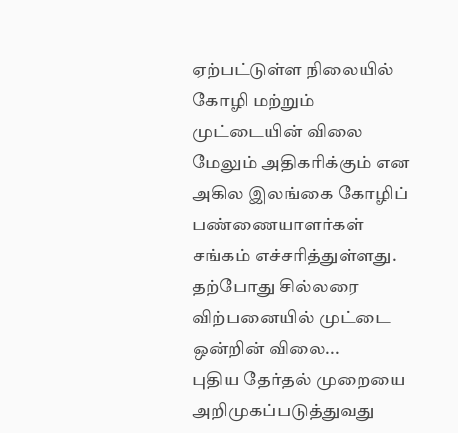ஏற்பட்டுள்ள நிலையில் கோழி மற்றும் முட்டையின் விலை மேலும் அதிகரிக்கும் என அகில இலங்கை கோழிப் பண்ணையாளர்கள் சங்கம் எச்சரித்துள்ளது.
தற்போது சில்லரை விற்பனையில் முட்டை ஒன்றின் விலை...
புதிய தேர்தல் முறையை அறிமுகப்படுத்துவது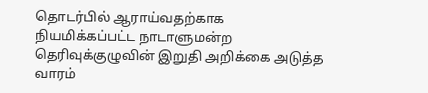தொடர்பில் ஆராய்வதற்காக நியமிக்கப்பட்ட நாடாளுமன்ற தெரிவுக்குழுவின் இறுதி அறிக்கை அடுத்த வாரம்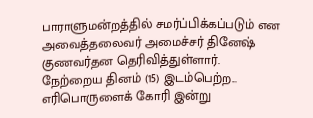பாராளுமன்றத்தில் சமர்ப்பிக்கப்படும் என அவைத்தலைவர் அமைச்சர் தினேஷ் குணவர்தன தெரிவித்துள்ளார்.
நேற்றைய தினம் (15) இடம்பெற்ற...
எரிபொருளைக் கோரி இன்று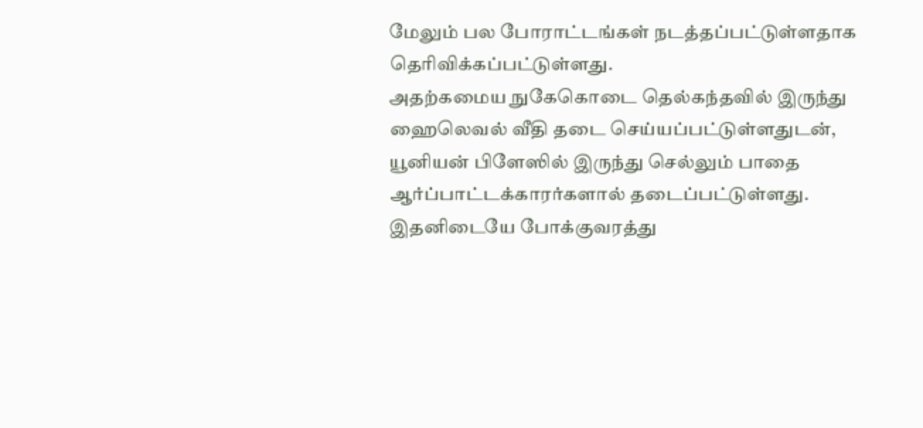மேலும் பல போராட்டங்கள் நடத்தப்பட்டுள்ளதாக தெரிவிக்கப்பட்டுள்ளது.
அதற்கமைய நுகேகொடை தெல்கந்தவில் இருந்து ஹைலெவல் வீதி தடை செய்யப்பட்டுள்ளதுடன், யூனியன் பிளேஸில் இருந்து செல்லும் பாதை ஆர்ப்பாட்டக்காரர்களால் தடைப்பட்டுள்ளது.
இதனிடையே போக்குவரத்து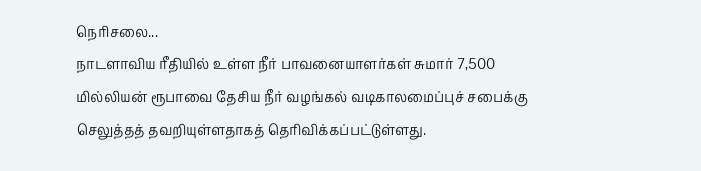நெரிசலை...
நாடளாவிய ரீதியில் உள்ள நீர் பாவனையாளர்கள் சுமார் 7,500 மில்லியன் ரூபாவை தேசிய நீர் வழங்கல் வடிகாலமைப்புச் சபைக்கு செலுத்தத் தவறியுள்ளதாகத் தெரிவிக்கப்பட்டுள்ளது.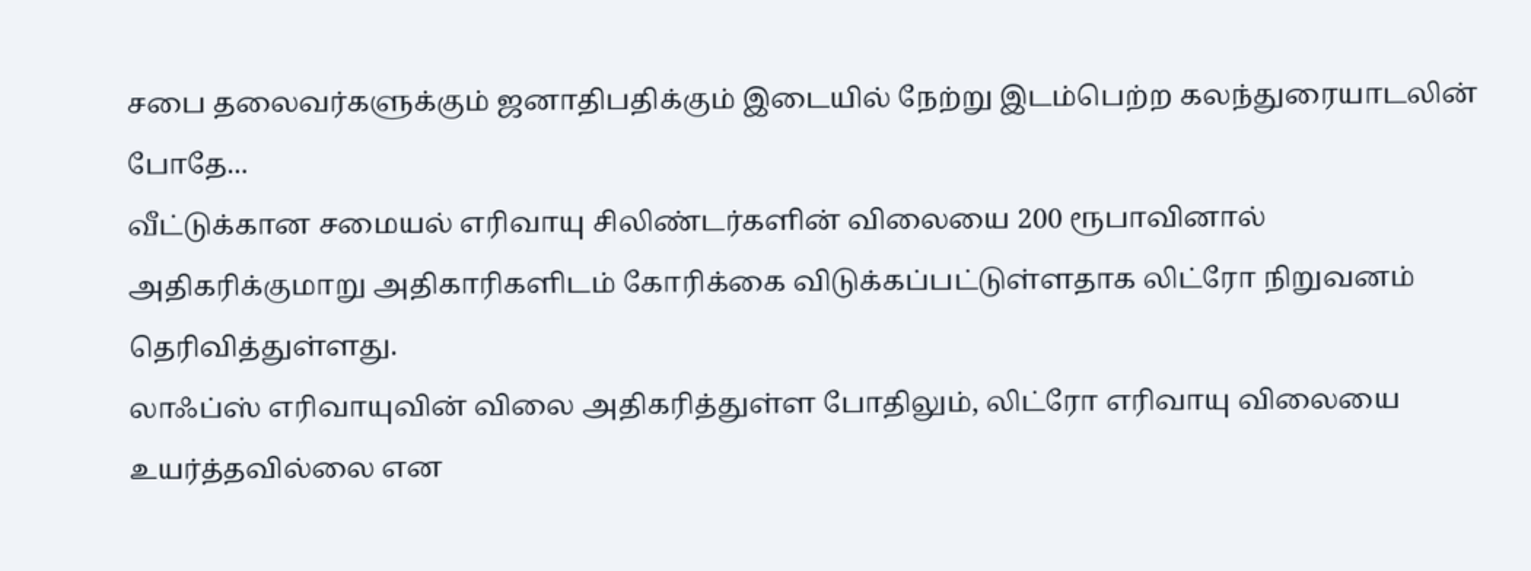சபை தலைவர்களுக்கும் ஜனாதிபதிக்கும் இடையில் நேற்று இடம்பெற்ற கலந்துரையாடலின் போதே...
வீட்டுக்கான சமையல் எரிவாயு சிலிண்டர்களின் விலையை 200 ரூபாவினால் அதிகரிக்குமாறு அதிகாரிகளிடம் கோரிக்கை விடுக்கப்பட்டுள்ளதாக லிட்ரோ நிறுவனம் தெரிவித்துள்ளது.
லாஃப்ஸ் எரிவாயுவின் விலை அதிகரித்துள்ள போதிலும், லிட்ரோ எரிவாயு விலையை உயர்த்தவில்லை என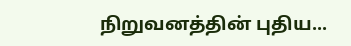நிறுவனத்தின் புதிய...